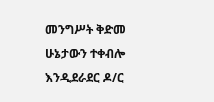መንግሥት ቅድመ ሁኔታውን ተቀብሎ እንዲደራደር ዶ/ር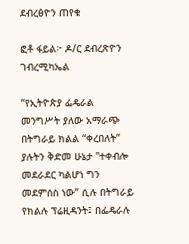ደብረፅዮን ጠየቁ

ፎቶ ፋይል፦ ዶ/ር ደብረጽዮን ገብረሚካኤል

“የኢትዮጵያ ፌዴራል መንግሥት ያለው አማራጭ በትግራይ ክልል “ቀረበለት” ያሉትን ቅድመ ሁኔታ "ተቀብሎ መደራደር ካልሆነ ግን መደምሰስ ነው” ሲሉ በትግራይ የክልሉ ፕሬዚዳንት፤ በፌዴራሉ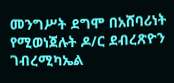መንግሥት ደግሞ በአሸባሪነት የሚወነጀሉት ዶ/ር ደብረጽዮን ገብረሚካኤል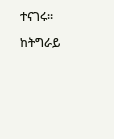ተናገሩ።

ከትግራይ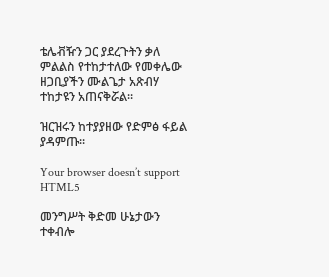ቴሌቭዥን ጋር ያደረጉትን ቃለ ምልልስ የተከታተለው የመቀሌው ዘጋቢያችን ሙልጌታ አጽብሃ ተከታዩን አጠናቅሯል።

ዝርዝሩን ከተያያዘው የድምፅ ፋይል ያዳምጡ።

Your browser doesn’t support HTML5

መንግሥት ቅድመ ሁኔታውን ተቀብሎ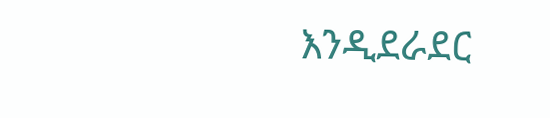እንዲደራደር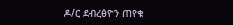ዶ/ር ደብረፅዮን ጠየቁ